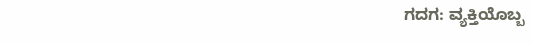ಗದಗ: ವ್ಯಕ್ತಿಯೊಬ್ಬ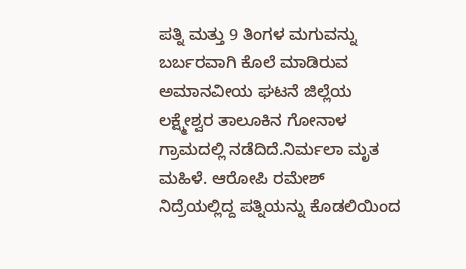ಪತ್ನಿ ಮತ್ತು 9 ತಿಂಗಳ ಮಗುವನ್ನು ಬರ್ಬರವಾಗಿ ಕೊಲೆ ಮಾಡಿರುವ ಅಮಾನವೀಯ ಘಟನೆ ಜಿಲ್ಲೆಯ ಲಕ್ಷ್ಮೇಶ್ವರ ತಾಲೂಕಿನ ಗೋನಾಳ ಗ್ರಾಮದಲ್ಲಿ ನಡೆದಿದೆ.ನಿರ್ಮಲಾ ಮೃತ ಮಹಿಳೆ. ಆರೋಪಿ ರಮೇಶ್ ನಿದ್ರೆಯಲ್ಲಿದ್ದ ಪತ್ನಿಯನ್ನು ಕೊಡಲಿಯಿಂದ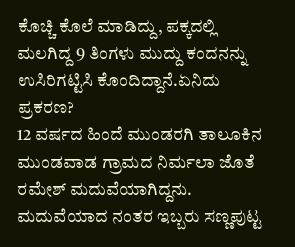ಕೊಚ್ಚಿ ಕೊಲೆ ಮಾಡಿದ್ದು, ಪಕ್ಕದಲ್ಲಿ ಮಲಗಿದ್ದ 9 ತಿಂಗಳು ಮುದ್ದು ಕಂದನನ್ನು ಉಸಿರಿಗಟ್ಟಿಸಿ ಕೊಂದಿದ್ದಾನೆ.ಏನಿದು ಪ್ರಕರಣ?
12 ವರ್ಷದ ಹಿಂದೆ ಮುಂಡರಗಿ ತಾಲೂಕಿನ ಮುಂಡವಾಡ ಗ್ರಾಮದ ನಿರ್ಮಲಾ ಜೊತೆ ರಮೇಶ್ ಮದುವೆಯಾಗಿದ್ದನು. ಮದುವೆಯಾದ ನಂತರ ಇಬ್ಬರು ಸಣ್ಣಪುಟ್ಟ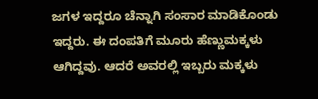ಜಗಳ ಇದ್ದರೂ ಚೆನ್ನಾಗಿ ಸಂಸಾರ ಮಾಡಿಕೊಂಡು ಇದ್ದರು. ಈ ದಂಪತಿಗೆ ಮೂರು ಹೆಣ್ಣುಮಕ್ಕಳು ಆಗಿದ್ದವು. ಆದರೆ ಅವರಲ್ಲಿ ಇಬ್ಬರು ಮಕ್ಕಳು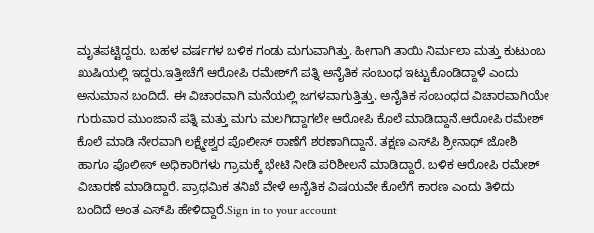ಮೃತಪಟ್ಟಿದ್ದರು. ಬಹಳ ವರ್ಷಗಳ ಬಳಿಕ ಗಂಡು ಮಗುವಾಗಿತ್ತು. ಹೀಗಾಗಿ ತಾಯಿ ನಿರ್ಮಲಾ ಮತ್ತು ಕುಟುಂಬ ಖುಷಿಯಲ್ಲಿ ಇದ್ದರು.ಇತ್ತೀಚೆಗೆ ಆರೋಪಿ ರಮೇಶ್‍ಗೆ ಪತ್ನಿ ಅನೈತಿಕ ಸಂಬಂಧ ಇಟ್ಟುಕೊಂಡಿದ್ದಾಳೆ ಎಂದು ಅನುಮಾನ ಬಂದಿದೆ. ಈ ವಿಚಾರವಾಗಿ ಮನೆಯಲ್ಲಿ ಜಗಳವಾಗುತ್ತಿತ್ತು. ಅನೈತಿಕ ಸಂಬಂಧದ ವಿಚಾರವಾಗಿಯೇ ಗುರುವಾರ ಮುಂಜಾನೆ ಪತ್ನಿ ಮತ್ತು ಮಗು ಮಲಗಿದ್ದಾಗಲೇ ಆರೋಪಿ ಕೊಲೆ ಮಾಡಿದ್ದಾನೆ.ಆರೋಪಿ ರಮೇಶ್ ಕೊಲೆ ಮಾಡಿ ನೇರವಾಗಿ ಲಕ್ಷ್ಮೇಶ್ವರ ಪೊಲೀಸ್ ಠಾಣೆಗೆ ಶರಣಾಗಿದ್ದಾನೆ. ತಕ್ಷಣ ಎಸ್‍ಪಿ ಶ್ರೀನಾಥ್ ಜೋಶಿ ಹಾಗೂ ಪೊಲೀಸ್ ಅಧಿಕಾರಿಗಳು ಗ್ರಾಮಕ್ಕೆ ಭೇಟಿ ನೀಡಿ ಪರಿಶೀಲನೆ ಮಾಡಿದ್ದಾರೆ. ಬಳಿಕ ಆರೋಪಿ ರಮೇಶ್ ವಿಚಾರಣೆ ಮಾಡಿದ್ದಾರೆ. ಪ್ರಾಥಮಿಕ ತನಿಖೆ ವೇಳೆ ಅನೈತಿಕ ವಿಷಯವೇ ಕೊಲೆಗೆ ಕಾರಣ ಎಂದು ತಿಳಿದು ಬಂದಿದೆ ಅಂತ ಎಸ್‍ಪಿ ಹೇಳಿದ್ದಾರೆ.Sign in to your account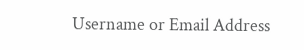Username or Email Address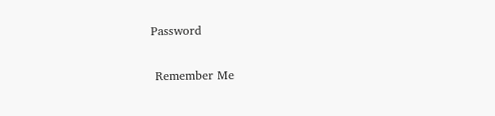Password

 Remember Me